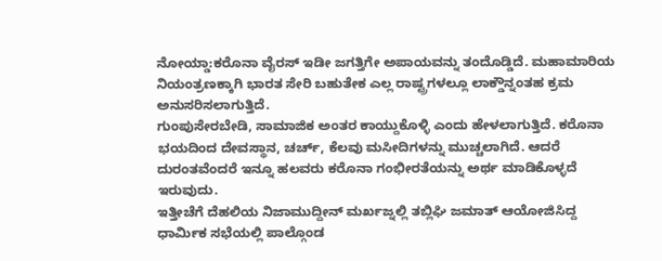ನೋಯ್ಡಾ:ಕರೊನಾ ವೈರಸ್ ಇಡೀ ಜಗತ್ತಿಗೇ ಅಪಾಯವನ್ನು ತಂದೊಡ್ಡಿದೆ. ಮಹಾಮಾರಿಯ ನಿಯಂತ್ರಣಕ್ಕಾಗಿ ಭಾರತ ಸೇರಿ ಬಹುತೇಕ ಎಲ್ಲ ರಾಷ್ಟ್ರಗಳಲ್ಲೂ ಲಾಕ್ಡೌನ್ನಂತಹ ಕ್ರಮ ಅನುಸರಿಸಲಾಗುತ್ತಿದೆ.
ಗುಂಪುಸೇರಬೇಡಿ, ಸಾಮಾಜಿಕ ಅಂತರ ಕಾಯ್ದುಕೊಳ್ಳಿ ಎಂದು ಹೇಳಲಾಗುತ್ತಿದೆ. ಕರೊನಾ ಭಯದಿಂದ ದೇವಸ್ಥಾನ, ಚರ್ಚ್, ಕೆಲವು ಮಸೀದಿಗಳನ್ನು ಮುಚ್ಚಲಾಗಿದೆ. ಆದರೆ ದುರಂತವೆಂದರೆ ಇನ್ನೂ ಹಲವರು ಕರೊನಾ ಗಂಭೀರತೆಯನ್ನು ಅರ್ಥ ಮಾಡಿಕೊಳ್ಳದೆ ಇರುವುದು.
ಇತ್ತೀಚೆಗೆ ದೆಹಲಿಯ ನಿಜಾಮುದ್ದೀನ್ ಮರ್ಖಜ್ನಲ್ಲಿ ತಬ್ಲಿಘಿ ಜಮಾತ್ ಆಯೋಜಿಸಿದ್ದ ಧಾರ್ಮಿಕ ಸಭೆಯಲ್ಲಿ ಪಾಲ್ಗೊಂಡ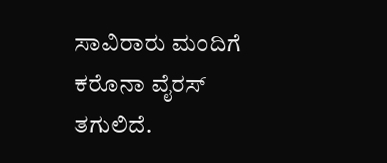ಸಾವಿರಾರು ಮಂದಿಗೆ ಕರೊನಾ ವೈರಸ್ ತಗುಲಿದೆ.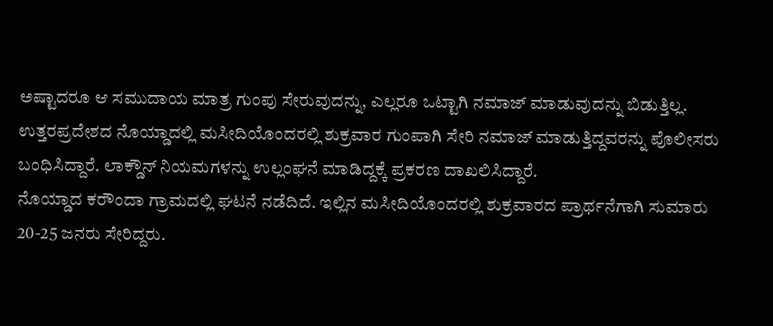ಅಷ್ಟಾದರೂ ಆ ಸಮುದಾಯ ಮಾತ್ರ ಗುಂಪು ಸೇರುವುದನ್ನು, ಎಲ್ಲರೂ ಒಟ್ಟಾಗಿ ನಮಾಜ್ ಮಾಡುವುದನ್ನು ಬಿಡುತ್ತಿಲ್ಲ.
ಉತ್ತರಪ್ರದೇಶದ ನೊಯ್ಡಾದಲ್ಲಿ ಮಸೀದಿಯೊಂದರಲ್ಲಿ ಶುಕ್ರವಾರ ಗುಂಪಾಗಿ ಸೇರಿ ನಮಾಜ್ ಮಾಡುತ್ತಿದ್ದವರನ್ನು ಪೊಲೀಸರು ಬಂಧಿಸಿದ್ದಾರೆ. ಲಾಕ್ಡೌನ್ ನಿಯಮಗಳನ್ನು ಉಲ್ಲಂಘನೆ ಮಾಡಿದ್ದಕ್ಕೆ ಪ್ರಕರಣ ದಾಖಲಿಸಿದ್ದಾರೆ.
ನೊಯ್ಡಾದ ಕರೌಂದಾ ಗ್ರಾಮದಲ್ಲಿ ಘಟನೆ ನಡೆದಿದೆ. ಇಲ್ಲಿನ ಮಸೀದಿಯೊಂದರಲ್ಲಿ ಶುಕ್ರವಾರದ ಪ್ರಾರ್ಥನೆಗಾಗಿ ಸುಮಾರು 20-25 ಜನರು ಸೇರಿದ್ದರು.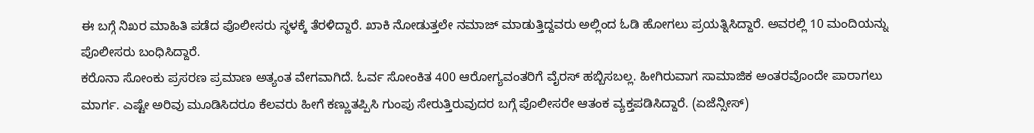ಈ ಬಗ್ಗೆ ನಿಖರ ಮಾಹಿತಿ ಪಡೆದ ಪೊಲೀಸರು ಸ್ಥಳಕ್ಕೆ ತೆರಳಿದ್ದಾರೆ. ಖಾಕಿ ನೋಡುತ್ತಲೇ ನಮಾಜ್ ಮಾಡುತ್ತಿದ್ದವರು ಅಲ್ಲಿಂದ ಓಡಿ ಹೋಗಲು ಪ್ರಯತ್ನಿಸಿದ್ದಾರೆ. ಅವರಲ್ಲಿ 10 ಮಂದಿಯನ್ನು ಪೊಲೀಸರು ಬಂಧಿಸಿದ್ದಾರೆ.
ಕರೊನಾ ಸೋಂಕು ಪ್ರಸರಣ ಪ್ರಮಾಣ ಅತ್ಯಂತ ವೇಗವಾಗಿದೆ. ಓರ್ವ ಸೋಂಕಿತ 400 ಆರೋಗ್ಯವಂತರಿಗೆ ವೈರಸ್ ಹಬ್ಬಿಸಬಲ್ಲ. ಹೀಗಿರುವಾಗ ಸಾಮಾಜಿಕ ಅಂತರವೊಂದೇ ಪಾರಾಗಲು ಮಾರ್ಗ. ಎಷ್ಟೇ ಅರಿವು ಮೂಡಿಸಿದರೂ ಕೆಲವರು ಹೀಗೆ ಕಣ್ಣುತಪ್ಪಿಸಿ ಗುಂಪು ಸೇರುತ್ತಿರುವುದರ ಬಗ್ಗೆ ಪೊಲೀಸರೇ ಆತಂಕ ವ್ಯಕ್ತಪಡಿಸಿದ್ದಾರೆ. (ಏಜೆನ್ಸೀಸ್)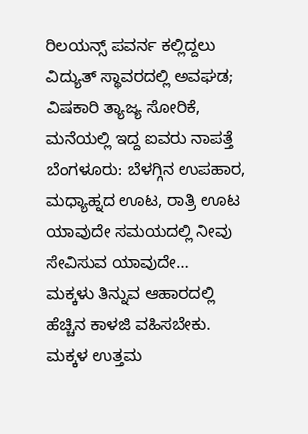ರಿಲಯನ್ಸ್ ಪವರ್ನ ಕಲ್ಲಿದ್ದಲು ವಿದ್ಯುತ್ ಸ್ಥಾವರದಲ್ಲಿ ಅವಘಡ; ವಿಷಕಾರಿ ತ್ಯಾಜ್ಯ ಸೋರಿಕೆ, ಮನೆಯಲ್ಲಿ ಇದ್ದ ಐವರು ನಾಪತ್ತೆ
ಬೆಂಗಳೂರು: ಬೆಳಗ್ಗಿನ ಉಪಹಾರ, ಮಧ್ಯಾಹ್ನದ ಊಟ, ರಾತ್ರಿ ಊಟ ಯಾವುದೇ ಸಮಯದಲ್ಲಿ ನೀವು ಸೇವಿಸುವ ಯಾವುದೇ…
ಮಕ್ಕಳು ತಿನ್ನುವ ಆಹಾರದಲ್ಲಿ ಹೆಚ್ಚಿನ ಕಾಳಜಿ ವಹಿಸಬೇಕು. ಮಕ್ಕಳ ಉತ್ತಮ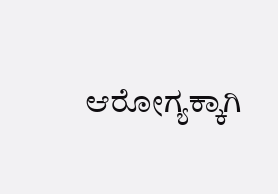ಆರೋಗ್ಯಕ್ಕಾಗಿ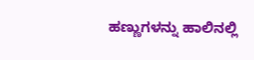ಹಣ್ಣುಗಳನ್ನು ಹಾಲಿನಲ್ಲಿ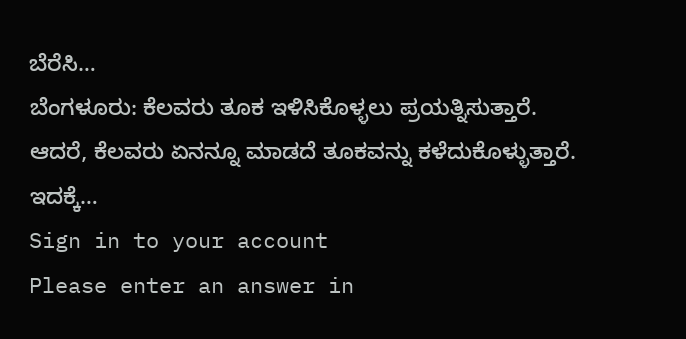ಬೆರೆಸಿ…
ಬೆಂಗಳೂರು: ಕೆಲವರು ತೂಕ ಇಳಿಸಿಕೊಳ್ಳಲು ಪ್ರಯತ್ನಿಸುತ್ತಾರೆ. ಆದರೆ, ಕೆಲವರು ಏನನ್ನೂ ಮಾಡದೆ ತೂಕವನ್ನು ಕಳೆದುಕೊಳ್ಳುತ್ತಾರೆ. ಇದಕ್ಕೆ…
Sign in to your account
Please enter an answer in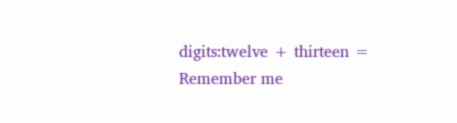digits:twelve + thirteen =
Remember me